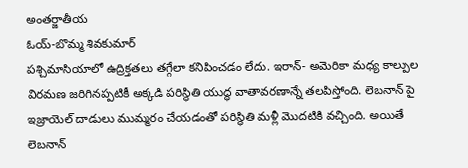అంతర్జాతీయ
ఓయ్-బొమ్మ శివకుమార్
పశ్చిమాసియాలో ఉద్రిక్తతలు తగ్గేలా కనిపించడం లేదు. ఇరాన్- అమెరికా మధ్య కాల్పుల విరమణ జరిగినప్పటికీ అక్కడి పరిస్థితి యుద్ధ వాతావరణాన్నే తలపిస్తోంది. లెబనాన్ పై ఇజ్రాయెల్ దాడులు ముమ్మరం చేయడంతో పరిస్థితి మళ్లీ మొదటికి వచ్చింది. అయితే లెబనాన్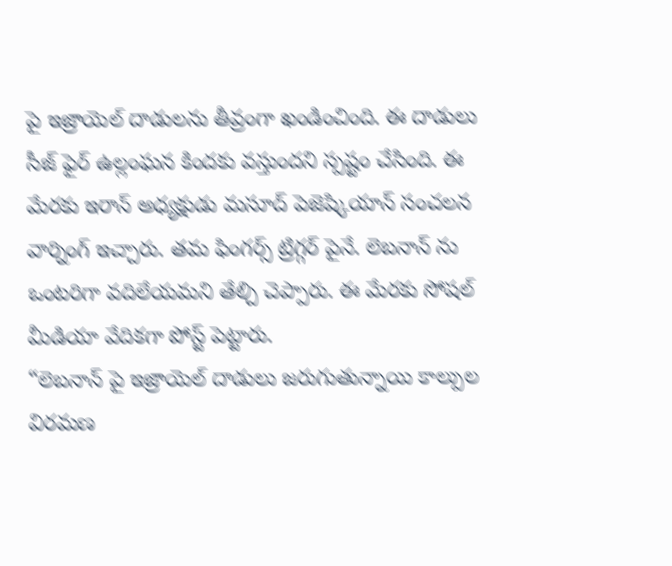పై ఇజ్రాయెల్ దాడులను తీవ్రంగా ఖండించింది. ఈ దాడులు సీజ్ ఫైర్ ఉల్లంఘన కిందకు వస్తుందని స్పష్టం చేసింది. ఈ మేరకు ఇరాన్ అధ్యక్షుడు మసూద్ పెజెష్కియాన్ సంచలన వార్నింగ్ ఇచ్చారు. తమ ఫింగర్స్ ట్రిగ్గర్ పైనే. లెబనాన్ ను ఒంటరిగా వదిలేయమని తేల్చి చెప్పారు. ఈ మేరకు సోషల్ మీడియా వేదికగా పోస్ట్ పెట్టారు.
“లెబనాన్ పై ఇజ్రాయెల్ దాడులు జరుగుతున్నాయి కాల్పుల విరమణ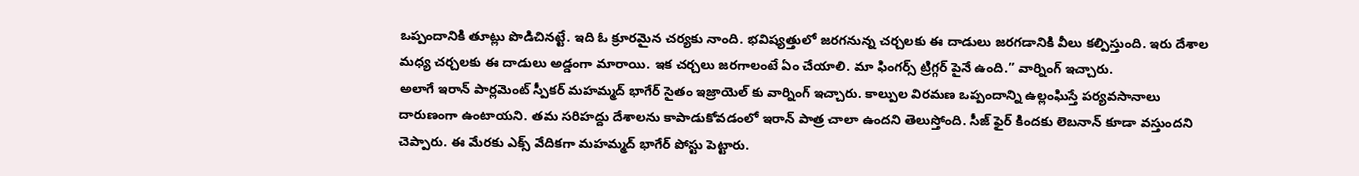ఒప్పందానికి తూట్లు పొడిచినట్టే. ఇది ఓ క్రూరమైన చర్యకు నాంది. భవిష్యత్తులో జరగనున్న చర్చలకు ఈ దాడులు జరగడానికి వీలు కల్పిస్తుంది. ఇరు దేశాల మధ్య చర్చలకు ఈ దాడులు అడ్డంగా మారాయి. ఇక చర్చలు జరగాలంటే ఏం చేయాలి. మా ఫింగర్స్ ట్రిగ్గర్ పైనే ఉంది.” వార్నింగ్ ఇచ్చారు.
అలాగే ఇరాన్ పార్లమెంట్ స్పీకర్ మహమ్మద్ భాగేర్ సైతం ఇజ్రాయెల్ కు వార్నింగ్ ఇచ్చారు. కాల్పుల విరమణ ఒప్పందాన్ని ఉల్లంఘిస్తే పర్యవసానాలు దారుణంగా ఉంటాయని. తమ సరిహద్దు దేశాలను కాపాడుకోవడంలో ఇరాన్ పాత్ర చాలా ఉందని తెలుస్తోంది. సీజ్ ఫైర్ కిందకు లెబనాన్ కూడా వస్తుందని చెప్పారు. ఈ మేరకు ఎక్స్ వేదికగా మహమ్మద్ భాగేర్ పోస్టు పెట్టారు.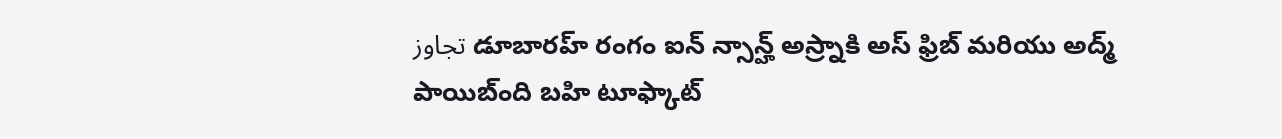تجاوز డూబారహ్ రంగం ఐన్ న్సాన్హ్ అస్ర్నాకి అస్ ఫ్రిబ్ మరియు అద్మ్ పాయిబ్ంది బహి టూఫ్కాట్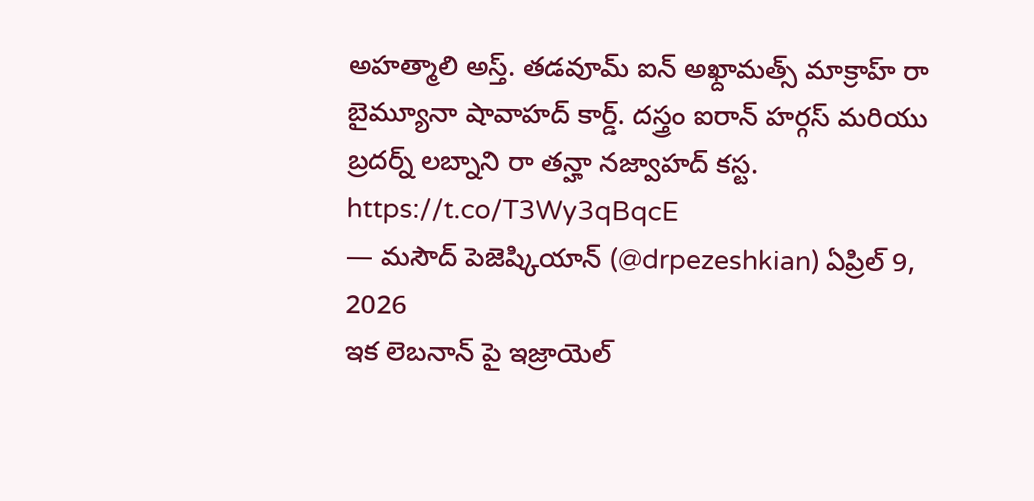అహత్మాలి అస్త్. తడవూమ్ ఐన్ అఖ్దామత్స్ మాక్రాహ్ రా బైమ్యూనా షావాహద్ కార్డ్. దస్త్రం ఐరాన్ హర్గస్ మరియు బ్రదర్న్ లబ్నాని రా తన్హా నజ్వాహద్ కస్ట. https://t.co/T3Wy3qBqcE
— మసౌద్ పెజెష్కియాన్ (@drpezeshkian) ఏప్రిల్ 9, 2026
ఇక లెబనాన్ పై ఇజ్రాయెల్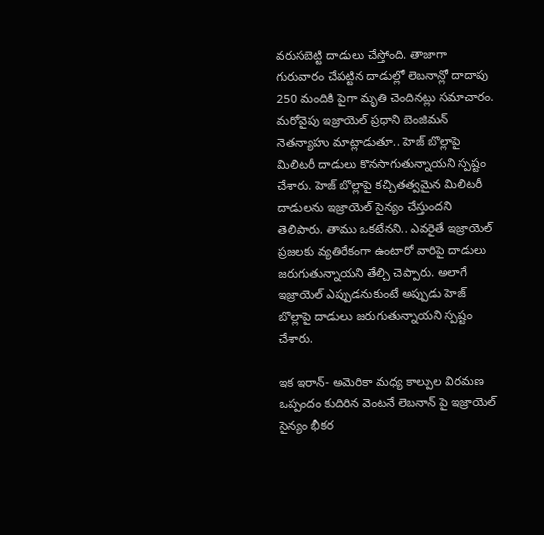వరుసబెట్టి దాడులు చేస్తోంది. తాజాగా గురువారం చేపట్టిన దాడుల్లో లెబనాన్లో దాదాపు 250 మందికి పైగా మృతి చెందినట్లు సమాచారం. మరోవైపు ఇజ్రాయెల్ ప్రధాని బెంజిమన్ నెతన్యాహు మాట్లాడుతూ.. హెజ్ బొల్లాపై మిలిటరీ దాడులు కొనసాగుతున్నాయని స్పష్టం చేశారు. హెజ్ బొల్లాపై కచ్చితత్వమైన మిలిటరీ దాడులను ఇజ్రాయెల్ సైన్యం చేస్తుందని తెలిపారు. తాము ఒకటేనని.. ఎవరైతే ఇజ్రాయెల్ ప్రజలకు వ్యతిరేకంగా ఉంటారో వారిపై దాడులు జరుగుతున్నాయని తేల్చి చెప్పారు. అలాగే ఇజ్రాయెల్ ఎప్పుడనుకుంటే అప్పుడు హెజ్ బొల్లాపై దాడులు జరుగుతున్నాయని స్పష్టం చేశారు.

ఇక ఇరాన్- అమెరికా మధ్య కాల్పుల విరమణ ఒప్పందం కుదిరిన వెంటనే లెబనాన్ పై ఇజ్రాయెల్ సైన్యం భీకర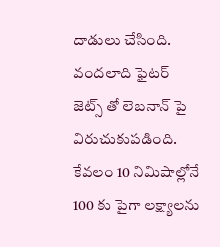దాడులు చేసింది. వందలాది ఫైటర్ జెట్స్ తో లెబనాన్ పై విరుచుకుపడింది. కేవలం 10 నిమిషాల్లోనే 100 కు పైగా లక్ష్యాలను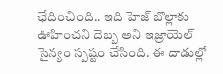ఛేదించింది.. ఇది హెజ్ బొల్లాకు ఊహించని దెబ్బ అని ఇజ్రాయెల్ సైన్యం స్పష్టం చేసింది. ఈ దాడుల్లో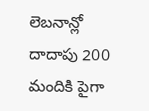లెబనాన్లో దాదాపు 200 మందికి పైగా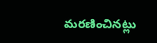మరణించినట్లు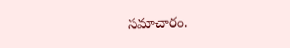సమాచారం.